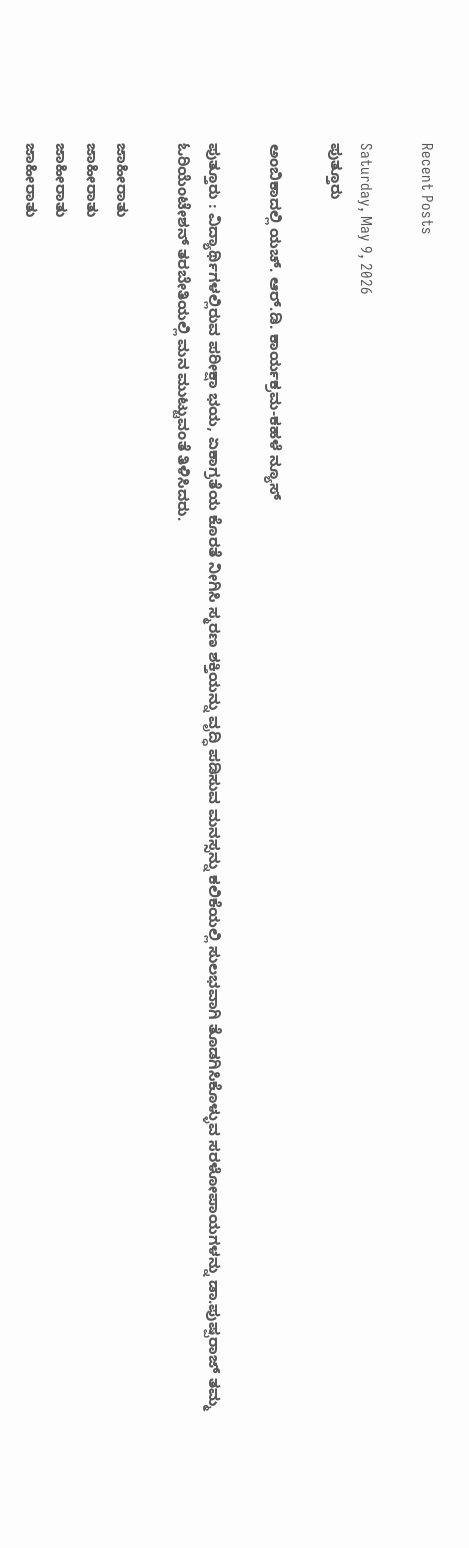Recent Posts

Saturday, May 9, 2026
ಪುತ್ತೂರು

ಅಂಬಿಕಾದಲ್ಲಿ ಯಚ್. ಆರ್.ಡಿ. ಕಾರ್ಯಕ್ರಮ-ಕಹಳೆ ನ್ಯೂಸ್

ಪುತ್ತೂರು : ವಿದ್ಯಾರ್ಥಿಗಳಲ್ಲಿರುವ ಪರೀಕ್ಷಾ ಭಯ, ಏಕಾಗ್ರತೆಯ ಕೊರತೆ ನೀಗಿಸಿ ಸ್ಮರಣ ಶಕ್ತಿಯನ್ನು ವೃದ್ಧಿ ಪಡಿಸುವ ಮನಸ್ಸನ್ನು ಕಲಿಕೆಯಲ್ಲಿ ಸುಲಭವಾಗಿ ತೊಡಗಿಸಿಕೊಳ್ಳುವ ಸರಳೋಪಾಯಗಳನ್ನು ಡಾ.ಪುಷ್ಪರಾಜ್ ತಮ್ಮ ಓರಿಯೆಂಟೇಶನ್ ತರಬೇತಿಯಲ್ಲಿ ಮನ ಮುಟ್ಟುವಂತೆ ತಿಳಿಸಿದರು.

ಜಾಹೀರಾತು
ಜಾಹೀರಾತು
ಜಾಹೀರಾತು
ಜಾಹೀರಾತು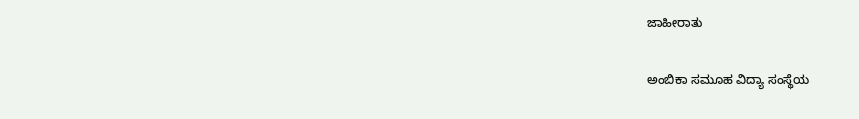ಜಾಹೀರಾತು

ಅಂಬಿಕಾ ಸಮೂಹ ವಿದ್ಯಾ ಸಂಸ್ಥೆಯ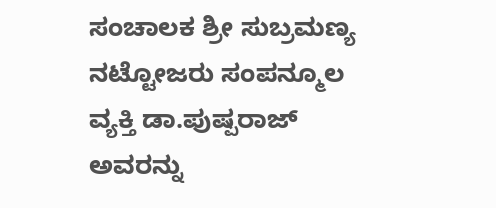ಸಂಚಾಲಕ ಶ್ರೀ ಸುಬ್ರಮಣ್ಯ ನಟ್ಟೋಜರು ಸಂಪನ್ಮೂಲ ವ್ಯಕ್ತಿ ಡಾ.ಪುಷ್ಪರಾಜ್ ಅವರನ್ನು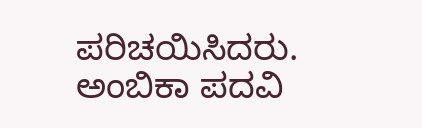ಪರಿಚಯಿಸಿದರು. ಅಂಬಿಕಾ ಪದವಿ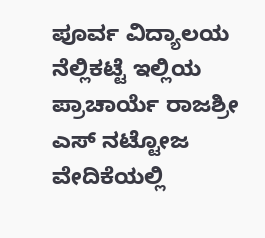ಪೂರ್ವ ವಿದ್ಯಾಲಯ ನೆಲ್ಲಿಕಟ್ಟೆ ಇಲ್ಲಿಯ ಪ್ರಾಚಾರ್ಯೆ ರಾಜಶ್ರೀ ಎಸ್ ನಟ್ಟೋಜ ವೇದಿಕೆಯಲ್ಲಿ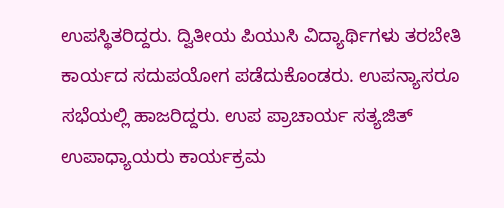ಉಪಸ್ಥಿತರಿದ್ದರು. ದ್ವಿತೀಯ ಪಿಯುಸಿ ವಿದ್ಯಾರ್ಥಿಗಳು ತರಬೇತಿ ಕಾರ್ಯದ ಸದುಪಯೋಗ ಪಡೆದುಕೊಂಡರು. ಉಪನ್ಯಾಸರೂ ಸಭೆಯಲ್ಲಿ ಹಾಜರಿದ್ದರು. ಉಪ ಪ್ರಾಚಾರ್ಯ ಸತ್ಯಜಿತ್ ಉಪಾಧ್ಯಾಯರು ಕಾರ್ಯಕ್ರಮ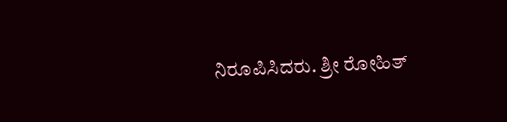ನಿರೂಪಿಸಿದರು. ಶ್ರೀ ರೋಹಿತ್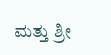ಮತ್ತು ಶ್ರೀ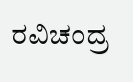ರವಿಚಂದ್ರ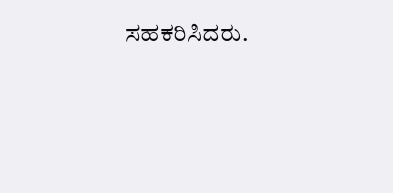ಸಹಕರಿಸಿದರು.